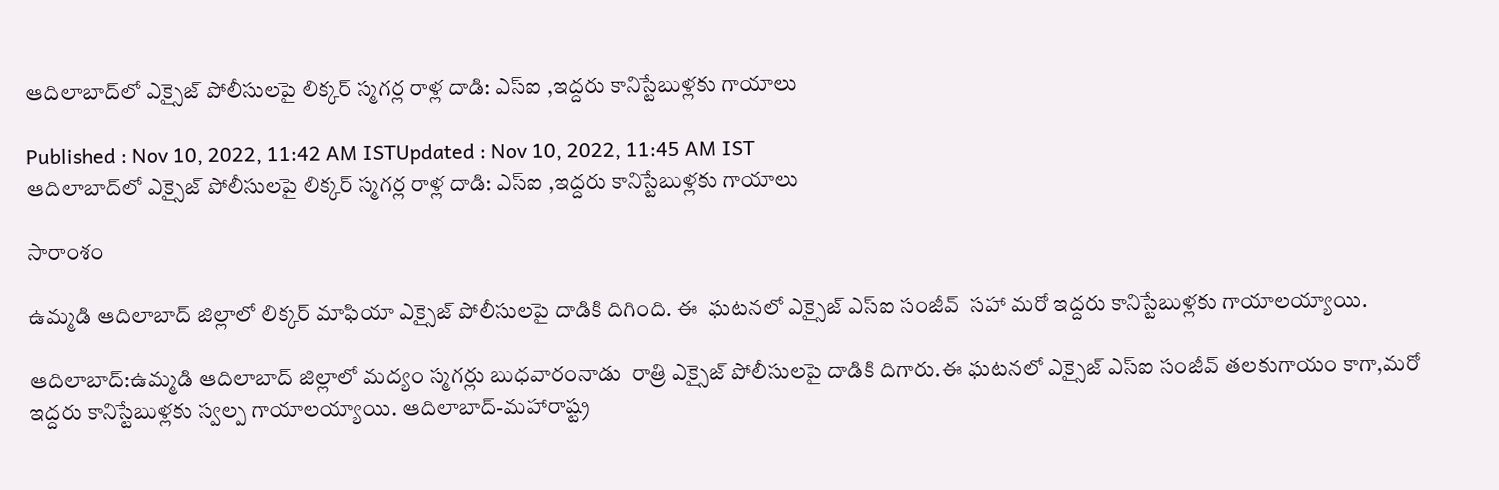ఆదిలాబాద్‌లో ఎక్సైజ్ పోలీసులపై లిక్కర్ స్మగర్ల రాళ్ల దాడి: ఎస్ఐ ,ఇద్దరు కానిస్టేబుళ్లకు గాయాలు

Published : Nov 10, 2022, 11:42 AM ISTUpdated : Nov 10, 2022, 11:45 AM IST
ఆదిలాబాద్‌లో ఎక్సైజ్ పోలీసులపై లిక్కర్ స్మగర్ల రాళ్ల దాడి: ఎస్ఐ ,ఇద్దరు కానిస్టేబుళ్లకు గాయాలు

సారాంశం

ఉమ్మడి ఆదిలాబాద్ జిల్లాలో లిక్కర్ మాఫియా ఎక్సైజ్ పోలీసులపై దాడికి దిగింది. ఈ  ఘటనలో ఎక్సైజ్ ఎస్ఐ సంజీవ్  సహా మరో ఇద్దరు కానిస్టేబుళ్లకు గాయాలయ్యాయి.

ఆదిలాబాద్:ఉమ్మడి ఆదిలాబాద్ జిల్లాలో మద్యం స్మగర్లు బుధవారంనాడు  రాత్రి ఎక్సైజ్ పోలీసులపై దాడికి దిగారు.ఈ ఘటనలో ఎక్సైజ్ ఎస్ఐ సంజీవ్ తలకుగాయం కాగా,మరో ఇద్దరు కానిస్టేబుళ్లకు స్వల్ప గాయాలయ్యాయి. ఆదిలాబాద్-మహారాష్ట్ర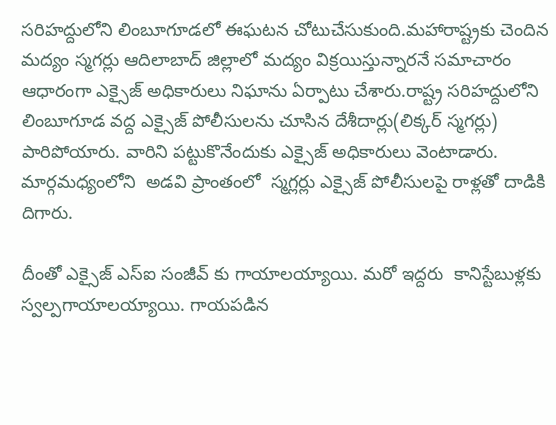సరిహద్దులోని లింబూగూడలో ఈఘటన చోటుచేసుకుంది.మహారాష్ట్రకు చెందిన మద్యం స్మగర్లు ఆదిలాబాద్ జిల్లాలో మద్యం విక్రయిస్తున్నారనే సమాచారం ఆధారంగా ఎక్సైజ్ అధికారులు నిఘాను ఏర్పాటు చేశారు.రాష్ట్ర సరిహద్దులోని లింబూగూడ వద్ద ఎక్సైజ్ పోలీసులను చూసిన దేశీదార్లు(లిక్కర్ స్మగర్లు) పారిపోయారు. వారిని పట్టుకొనేందుకు ఎక్సైజ్ అధికారులు వెంటాడారు. మార్గమధ్యంలోని  అడవి ప్రాంతంలో  స్మగ్లర్లు ఎక్సైజ్ పోలీసులపై రాళ్లతో దాడికి దిగారు.

దీంతో ఎక్సైజ్ ఎస్ఐ సంజీవ్ కు గాయాలయ్యాయి. మరో ఇద్దరు  కానిస్టేబుళ్లకు స్వల్పగాయాలయ్యాయి. గాయపడిన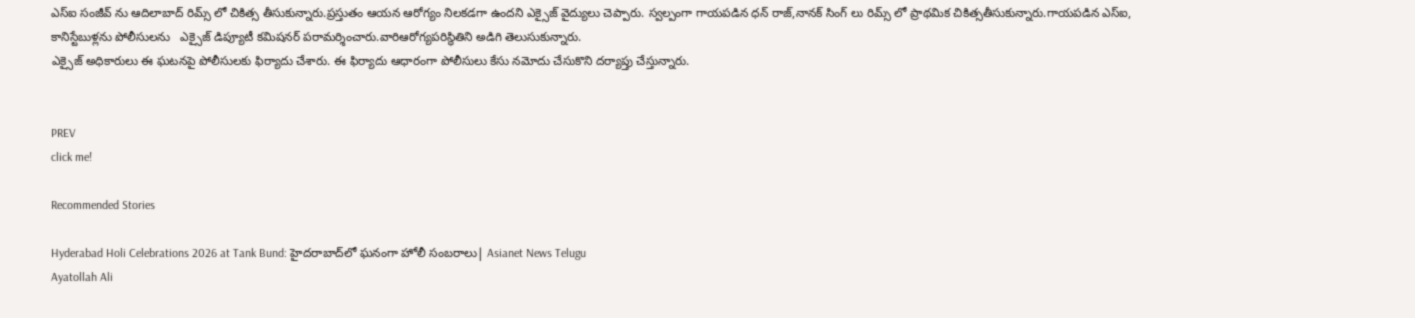ఎస్ఐ సంజీవ్ ను ఆదిలాబాద్ రిమ్స్ లో చికిత్స తీసుకున్నారు.ప్రస్తుతం ఆయన ఆరోగ్యం నిలకడగా ఉందని ఎక్సైజ్ వైద్యులు చెప్పారు. స్వల్పంగా గాయపడిన ధన్ రాజ్,నానక్ సింగ్ లు రిమ్స్ లో ప్రాథమిక చికిత్సతీసుకున్నారు.గాయపడిన ఎస్ఐ, కానిస్టేబుళ్లను పోలీసులను   ఎక్సైజ్ డిప్యూటీ కమిషనర్ పరామర్శించారు.వారిఆరోగ్యపరిస్థితిని అడిగి తెలుసుకున్నారు.
ఎక్సైజ్ అధికారులు ఈ ఘటనపై పోలీసులకు ఫిర్యాదు చేశారు. ఈ ఫిర్యాదు ఆధారంగా పోలీసులు కేసు నమోదు చేసుకొని దర్యాప్తు చేస్తున్నారు.


PREV
click me!

Recommended Stories

Hyderabad Holi Celebrations 2026 at Tank Bund: హైదరాబాద్‌లో ఘనంగా హోలీ సంబరాలు| Asianet News Telugu
Ayatollah Ali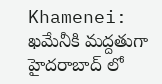Khamenei: ఖమేనీకి మద్దతుగా హైదరాబాద్ లో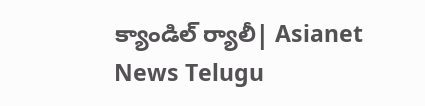క్యాండిల్ ర్యాలీ| Asianet News Telugu